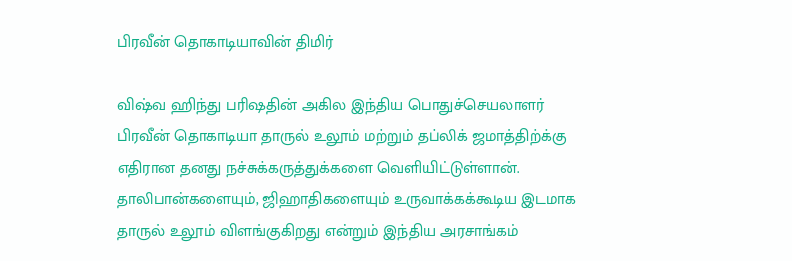பிரவீன் தொகாடியாவின் திமிர்

விஷ்வ ஹிந்து பரிஷதின் அகில இந்திய பொதுச்செயலாளர் பிரவீன் தொகாடியா தாருல் உலூம் மற்றும் தப்லிக் ஜமாத்திற்க்கு எதிரான தனது நச்சுக்கருத்துக்களை வெளியிட்டுள்ளான். தாலிபான்களையும், ஜிஹாதிகளையும் உருவாக்கக்கூடிய இடமாக தாருல் உலூம் விளங்குகிறது என்றும் இந்திய அரசாங்கம்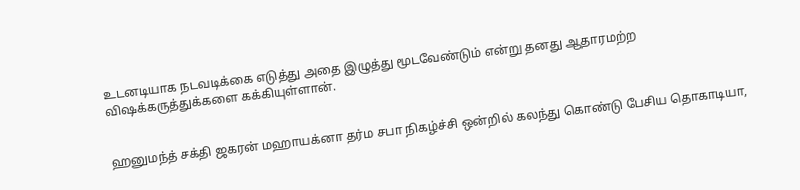உடனடியாக நடவடிக்கை எடுத்து அதை இழுத்து மூடவேண்டும் என்று தனது ஆதாரமற்ற விஷக்கருத்துக்களை கக்கியுள்ளான்.


ஹனுமந்த் சக்தி ஜகரன் மஹாயக்னா தர்ம சபா நிகழ்ச்சி ஒன்றில் கலந்து கொண்டு பேசிய தொகாடியா,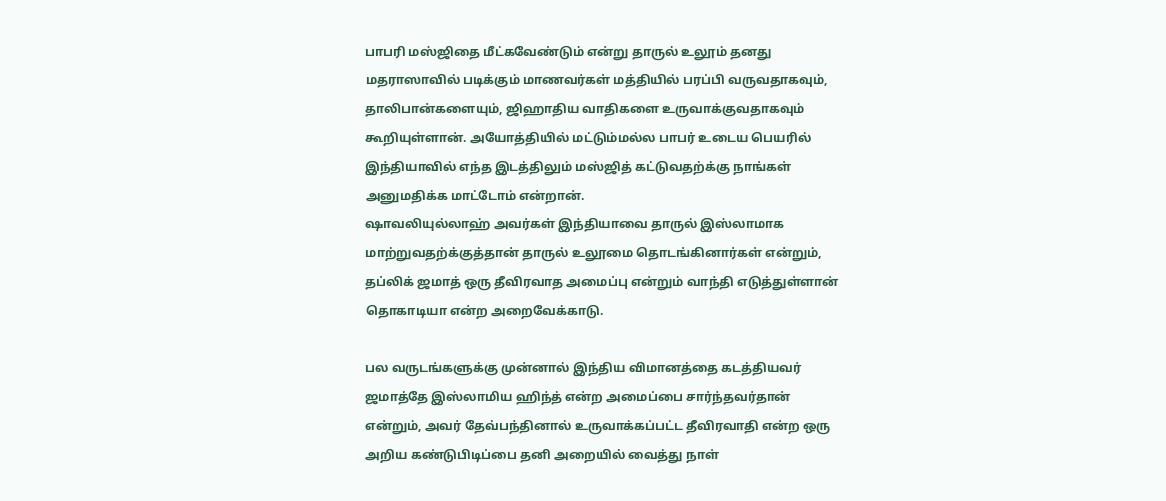பாபரி மஸ்ஜிதை மீட்கவேண்டும் என்று தாருல் உலூம் தனது மதராஸாவில் படிக்கும் மாணவர்கள் மத்தியில் பரப்பி வருவதாகவும், தாலிபான்களையும், ஜிஹாதிய வாதிகளை உருவாக்குவதாகவும் கூறியுள்ளான். அயோத்தியில் மட்டும்மல்ல பாபர் உடைய பெயரில் இந்தியாவில் எந்த இடத்திலும் மஸ்ஜித் கட்டுவதற்க்கு நாங்கள் அனுமதிக்க மாட்டோம் என்றான்.
ஷாவலியுல்லாஹ் அவர்கள் இந்தியாவை தாருல் இஸ்லாமாக மாற்றுவதற்க்குத்தான் தாருல் உலூமை தொடங்கினார்கள் என்றும், தப்லிக் ஜமாத் ஒரு தீவிரவாத அமைப்பு என்றும் வாந்தி எடுத்துள்ளான் தொகாடியா என்ற அறைவேக்காடு.

பல வருடங்களுக்கு முன்னால் இந்திய விமானத்தை கடத்தியவர் ஜமாத்தே இஸ்லாமிய ஹிந்த் என்ற அமைப்பை சார்ந்தவர்தான் என்றும், அவர் தேவ்பந்தினால் உருவாக்கப்பட்ட தீவிரவாதி என்ற ஒரு அறிய கண்டுபிடிப்பை தனி அறையில் வைத்து நாள்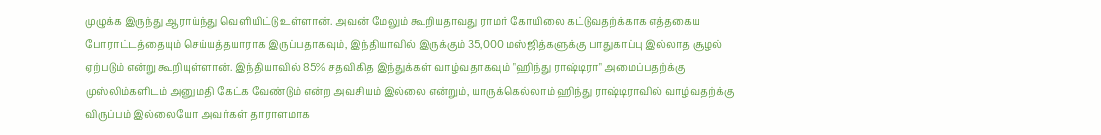முழுக்க இருந்து ஆராய்ந்து வெளியிட்டு உள்ளான். அவன் மேலும் கூறியதாவது ராமர் கோயிலை கட்டுவதற்க்காக எத்தகைய போராட்டத்தையும் செய்யத்தயாராக இருப்பதாகவும், இந்தியாவில் இருக்கும் 35,000 மஸ்ஜித்களுக்கு பாதுகாப்பு இல்லாத சூழல் ஏற்படும் என்று கூறியுள்ளான். இந்தியாவில் 85% சதவிகித இந்துக்கள் வாழ்வதாகவும் "ஹிந்து ராஷ்டிரா" அமைப்பதற்க்கு முஸ்லிம்களிடம் அனுமதி கேட்க வேண்டும் என்ற அவசியம் இல்லை என்றும், யாருக்கெல்லாம் ஹிந்து ராஷ்டிராவில் வாழ்வதற்க்கு விருப்பம் இல்லையோ அவர்கள் தாராளமாக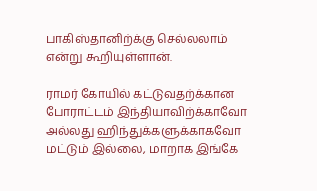பாகிஸ்தானிற்க்கு செல்லலாம் என்று கூறியுள்ளான்.

ராமர் கோயில் கட்டுவதற்க்கான போராட்டம் இந்தியாவிற்க்காவோ அல்லது ஹிந்துக்களுக்காகவோ மட்டும் இல்லை, மாறாக இங்கே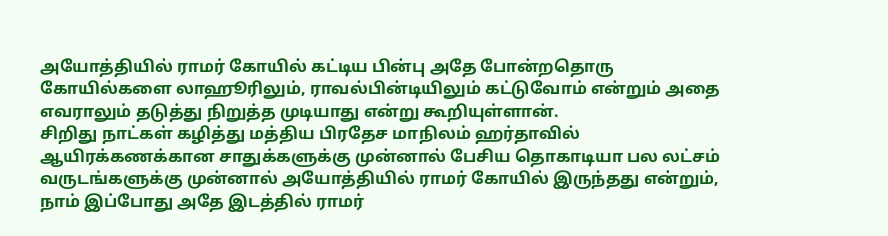அயோத்தியில் ராமர் கோயில் கட்டிய பின்பு அதே போன்றதொரு கோயில்களை லாஹூரிலும், ராவல்பின்டியிலும் கட்டுவோம் என்றும் அதை எவராலும் தடுத்து நிறுத்த முடியாது என்று கூறியுள்ளான்.
சிறிது நாட்கள் கழித்து மத்திய பிரதேச மாநிலம் ஹர்தாவில் ஆயிரக்கணக்கான சாதுக்களுக்கு முன்னால் பேசிய தொகாடியா பல லட்சம் வருடங்களுக்கு முன்னால் அயோத்தியில் ராமர் கோயில் இருந்தது என்றும், நாம் இப்போது அதே இடத்தில் ராமர்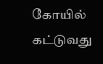கோயில் கட்டுவது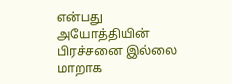என்பது அயோத்தியின் பிரச்சனை இல்லை மாறாக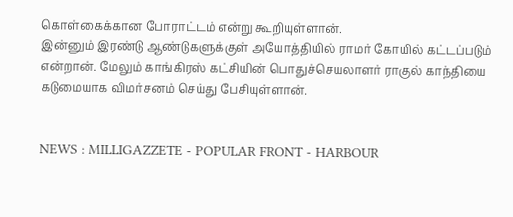கொள்கைக்கான போராட்டம் என்று கூறியுள்ளான்.
இன்னும் இரண்டு ஆண்டுகளுக்குள் அயோத்தியில் ராமர் கோயில் கட்டப்படும் என்றான். மேலும் காங்கிரஸ் கட்சியின் பொதுச்செயலாளர் ராகுல் காந்தியை கடுமையாக விமர்சனம் செய்து பேசியுள்ளான்.


NEWS : MILLIGAZZETE - POPULAR FRONT - HARBOUR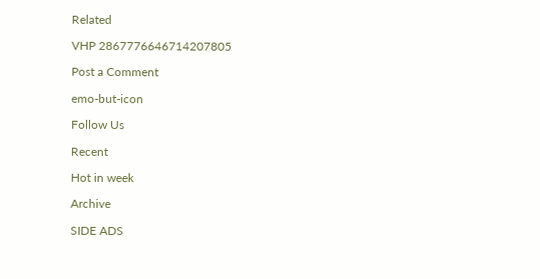Related

VHP 2867776646714207805

Post a Comment

emo-but-icon

Follow Us

Recent

Hot in week

Archive

SIDE ADS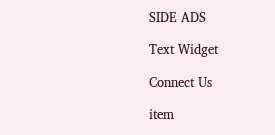SIDE ADS

Text Widget

Connect Us

item